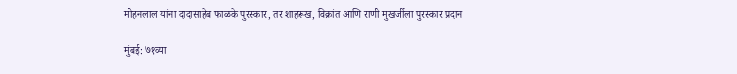मोहनलाल यांना दादासाहेब फाळके पुरस्कार, तर शाहरूख, विक्रांत आणि राणी मुखर्जीला पुरस्कार प्रदान

मुंबई: ७१व्या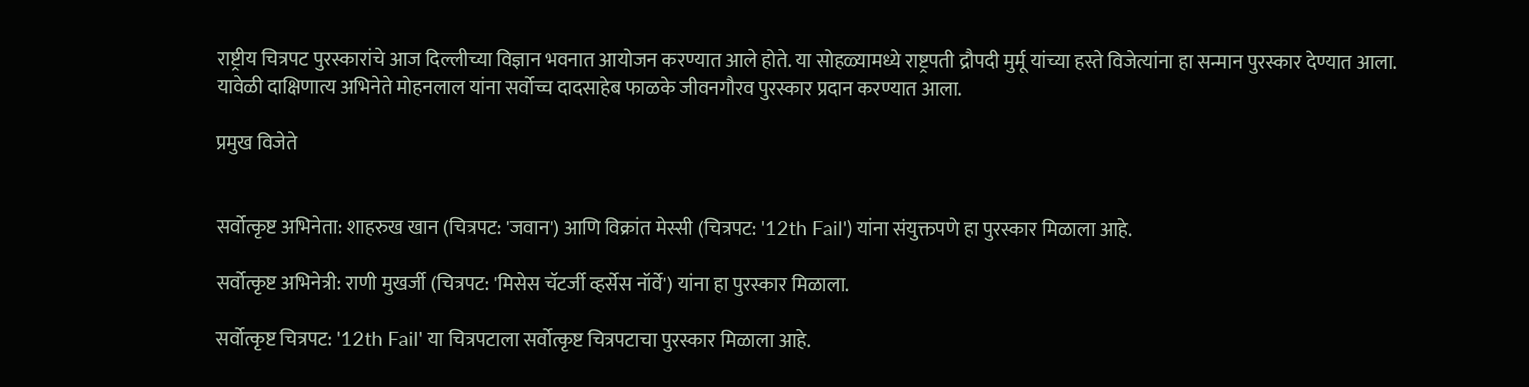राष्ट्रीय चित्रपट पुरस्कारांचे आज दिल्लीच्या विज्ञान भवनात आयोजन करण्यात आले होते. या सोहळ्यामध्ये राष्ट्रपती द्रौपदी मुर्मू यांच्या हस्ते विजेत्यांना हा सन्मान पुरस्कार देण्यात आला. यावेळी दाक्षिणात्य अभिनेते मोहनलाल यांना सर्वोच्च दादसाहेब फाळके जीवनगौरव पुरस्कार प्रदान करण्यात आला.

प्रमुख विजेते


सर्वोत्कृष्ट अभिनेता: शाहरुख खान (चित्रपट: 'जवान') आणि विक्रांत मेस्सी (चित्रपट: '12th Fail') यांना संयुक्तपणे हा पुरस्कार मिळाला आहे.

सर्वोत्कृष्ट अभिनेत्री: राणी मुखर्जी (चित्रपट: 'मिसेस चॅटर्जी व्हर्सेस नॉर्वे') यांना हा पुरस्कार मिळाला.

सर्वोत्कृष्ट चित्रपट: '12th Fail' या चित्रपटाला सर्वोत्कृष्ट चित्रपटाचा पुरस्कार मिळाला आहे.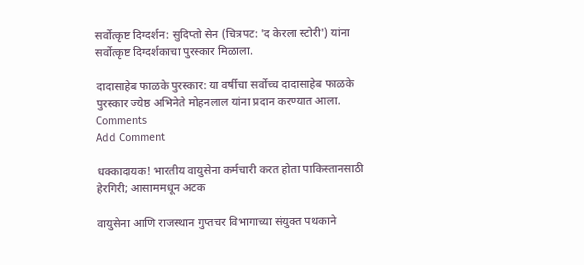सर्वोत्कृष्ट दिग्दर्शन: सुदिप्तो सेन (चित्रपट: 'द केरला स्टोरी') यांना सर्वोत्कृष्ट दिग्दर्शकाचा पुरस्कार मिळाला.

दादासाहेब फाळके पुरस्कार: या वर्षीचा सर्वोच्च दादासाहेब फाळके पुरस्कार ज्येष्ठ अभिनेते मोहनलाल यांना प्रदान करण्यात आला.
Comments
Add Comment

धक्कादायक! भारतीय वायुसेना कर्मचारी करत होता पाकिस्तानसाठी हेरगिरी; आसाममधून अटक

वायुसेना आणि राजस्थान गुप्तचर विभागाच्या संयुक्त पथकाने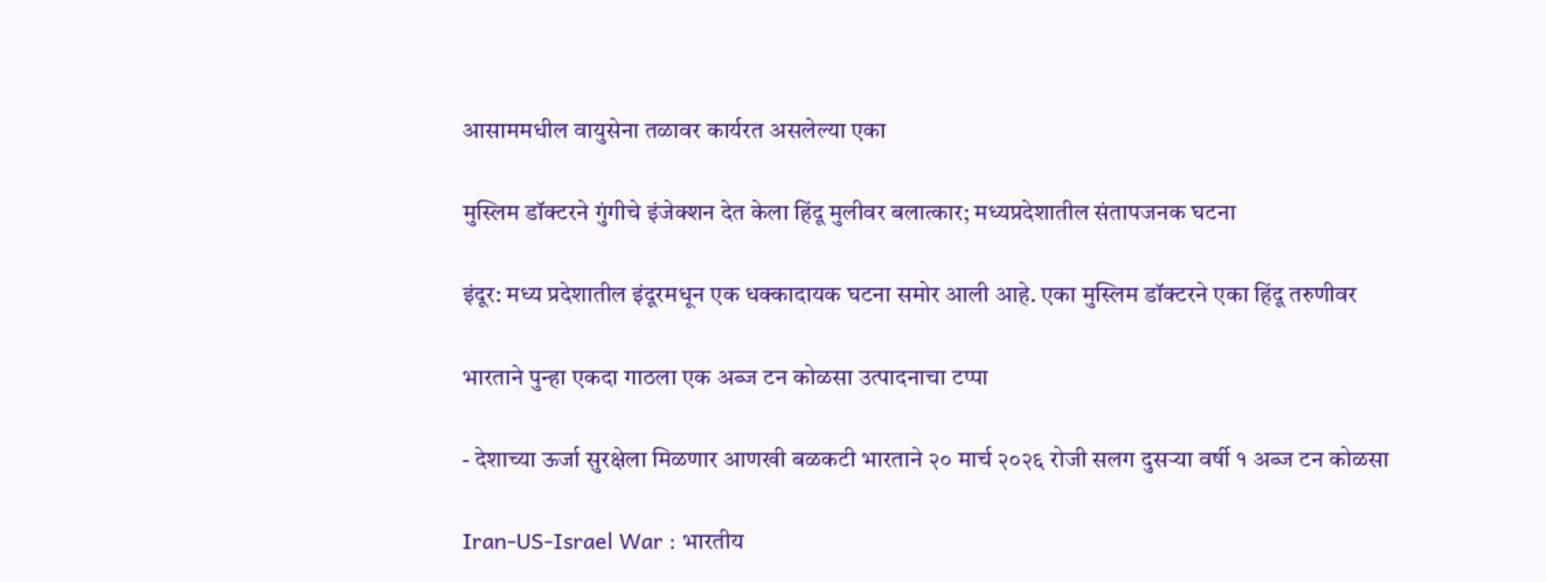आसाममधील वायुसेना तळावर कार्यरत असलेल्या एका

मुस्लिम डॉक्टरने गुंगीचे इंजेक्शन देत केला हिंदू मुलीवर बलात्कार; मध्यप्रदेशातील संतापजनक घटना

इंदूर: मध्य प्रदेशातील इंदूरमधून एक धक्कादायक घटना समोर आली आहे. एका मुस्लिम डॉक्टरने एका हिंदू तरुणीवर

भारताने पुन्हा एकदा गाठला एक अब्ज टन कोळसा उत्पादनाचा टप्पा

- देशाच्या ऊर्जा सुरक्षेला मिळणार आणखी बळकटी भारताने २० मार्च २०२६ रोजी सलग दुसऱ्या वर्षी १ अब्ज टन कोळसा

Iran-US-Israel War : भारतीय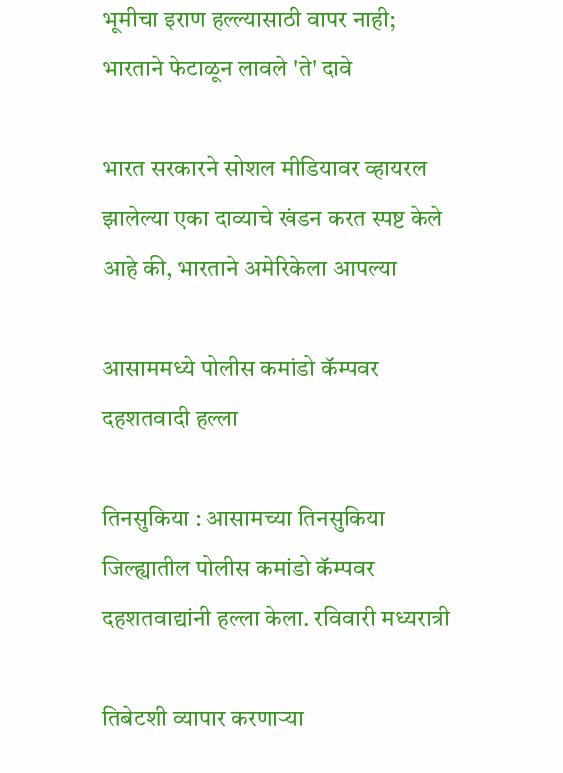भूमीचा इराण हल्ल्यासाठी वापर नाही; भारताने फेटाळून लावले 'ते' दावे

भारत सरकारने सोशल मीडियावर व्हायरल झालेल्या एका दाव्याचे खंडन करत स्पष्ट केले आहे की, भारताने अमेरिकेला आपल्या

आसाममध्ये पोलीस कमांडो कॅम्पवर दहशतवादी हल्ला

तिनसुकिया : आसामच्या तिनसुकिया जिल्ह्यातील पोलीस कमांडो कॅम्पवर दहशतवाद्यांनी हल्ला केला. रविवारी मध्यरात्री

तिबेटशी व्यापार करणाऱ्या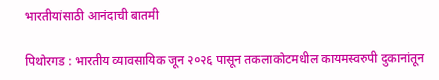भारतीयांसाठी आनंदाची बातमी

पिथोरगड : भारतीय व्यावसायिक जून २०२६ पासून तकलाकोटमधील कायमस्वरुपी दुकानांतून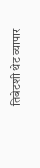तिबेटशी थेट व्यापार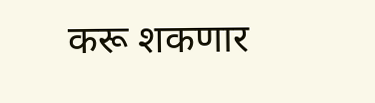करू शकणार